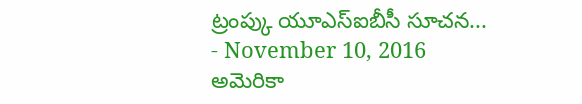ట్రంప్కు యూఎస్ఐబీసీ సూచన...
- November 10, 2016
అమెరికా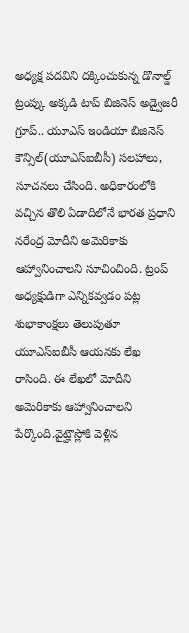అధ్యక్ష పదవిని దక్కించుకున్న డొనాల్డ్ ట్రంప్కు అక్కడి టాప్ బిజినెస్ అడ్వైజరీ గ్రూప్.. యూఎస్ ఇండియా బిజినెస్ కౌన్సిల్(యూఎస్ఐబీసీ) సలహాలు, సూచనలు చేసింది. అధికారంలోకి వచ్చిన తొలి ఏడాదిలోనే భారత ప్రధాని నరేంద్ర మోదీని అమెరికాకు ఆహ్వానించాలని సూచించింది. ట్రంప్ అధ్యక్షుడిగా ఎన్నికవ్వడం పట్ల శుభాకాంక్షలు తెలుపుతూ యూఎస్ఐబీసీ ఆయనకు లేఖ రాసింది. ఈ లేఖలో మోదీని అమెరికాకు ఆహ్వానించాలని పేర్కొంది.వైట్హౌస్లోకి వెళ్లిన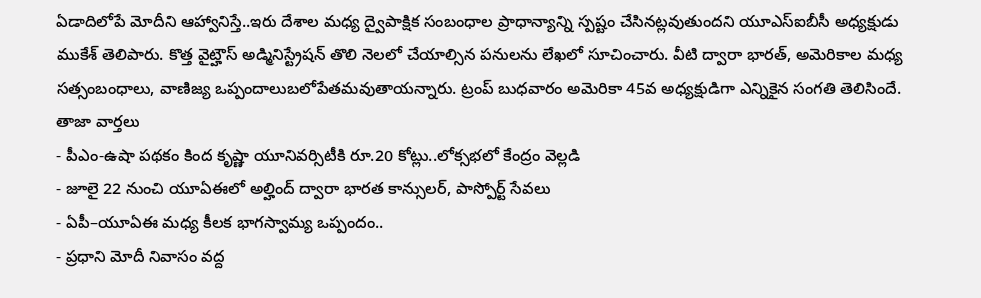ఏడాదిలోపే మోదీని ఆహ్వానిస్తే..ఇరు దేశాల మధ్య ద్వైపాక్షిక సంబంధాల ప్రాధాన్యాన్ని స్పష్టం చేసినట్లవుతుందని యూఎస్ఐబీసీ అధ్యక్షుడు ముకేశ్ తెలిపారు. కొత్త వైట్హౌస్ అడ్మినిస్ట్రేషన్ తొలి నెలలో చేయాల్సిన పనులను లేఖలో సూచించారు. వీటి ద్వారా భారత్, అమెరికాల మధ్య సత్సంబంధాలు, వాణిజ్య ఒప్పందాలుబలోపేతమవుతాయన్నారు. ట్రంప్ బుధవారం అమెరికా 45వ అధ్యక్షుడిగా ఎన్నికైన సంగతి తెలిసిందే.
తాజా వార్తలు
- పీఎం-ఉషా పథకం కింద కృష్ణా యూనివర్సిటీకి రూ.20 కోట్లు..లోక్సభలో కేంద్రం వెల్లడి
- జూలై 22 నుంచి యూఏఈలో అల్హింద్ ద్వారా భారత కాన్సులర్, పాస్పోర్ట్ సేవలు
- ఏపీ–యూఏఈ మధ్య కీలక భాగస్వామ్య ఒప్పందం..
- ప్రధాని మోదీ నివాసం వద్ద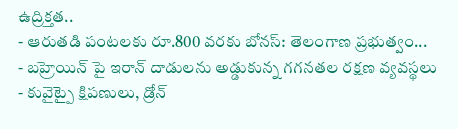ఉద్రిక్తత..
- ఆరుతడి పంటలకు రూ.800 వరకు బోనస్: తెలంగాణ ప్రభుత్వం...
- బహ్రెయిన్ పై ఇరాన్ దాడులను అడ్డుకున్న గగనతల రక్షణ వ్యవస్థలు
- కువైట్పై క్షిపణులు, డ్రోన్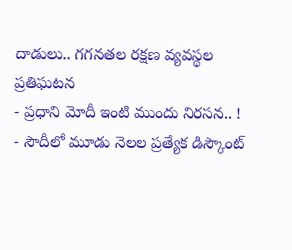దాడులు.. గగనతల రక్షణ వ్యవస్థల ప్రతిఘటన
- ప్రధాని మోదీ ఇంటి ముందు నిరసన.. !
- సౌదీలో మూడు నెలల ప్రత్యేక డిస్కౌంట్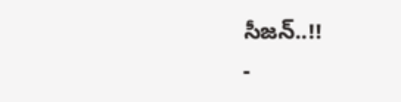సీజన్..!!
-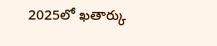2025లో ఖతార్కు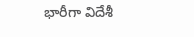భారీగా విదేశీ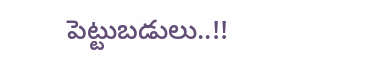పెట్టుబడులు..!!